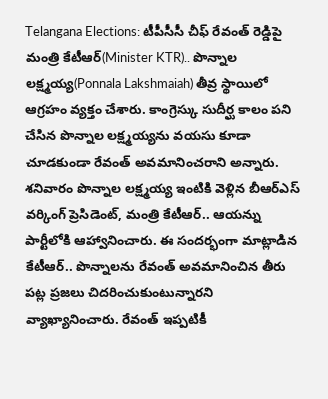Telangana Elections: టీపీసీసీ చీఫ్ రేవంత్ రెడ్డిపై మంత్రి కేటీఆర్(Minister KTR).. పొన్నాల లక్ష్మయ్య(Ponnala Lakshmaiah) తీవ్ర స్థాయిలో ఆగ్రహం వ్యక్తం చేశారు. కాంగ్రెస్కు సుదీర్ఘ కాలం పని చేసిన పొన్నాల లక్ష్మయ్యను వయసు కూడా చూడకుండా రేవంత్ అవమానించరాని అన్నారు. శనివారం పొన్నాల లక్ష్మయ్య ఇంటికి వెళ్లిన బీఆర్ఎస్ వర్కింగ్ ప్రెసిడెంట్, మంత్రి కేటీఆర్.. ఆయన్ను పార్టీలోకి ఆహ్వానించారు. ఈ సందర్భంగా మాట్లాడిన కేటీఆర్.. పొన్నాలను రేవంత్ అవమానించిన తీరు పట్ల ప్రజలు చిదరించుకుంటున్నారని వ్యాఖ్యానించారు. రేవంత్ ఇప్పటికీ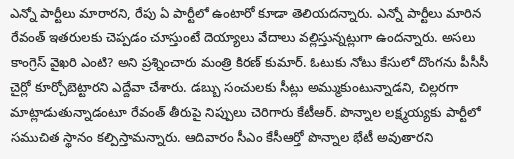ఎన్నో పార్టీలు మారారని, రేపు ఏ పార్టీలో ఉంటారో కూడా తెలియదన్నారు. ఎన్నో పార్టీలు మారిన రేవంత్ ఇతరులకు చెప్పడం చూస్తుంటే దెయ్యాలు వేదాలు వల్లిస్తున్నట్లుగా ఉందన్నారు. అసలు కాంగ్రెస్ వైఖరి ఎంటి? అని ప్రశ్నించారు మంత్రి కిరణ్ కుమార్. ఓటుకు నోటు కేసులో దొంగను పీసీసీ చైర్లో కూర్చోబెట్టారని ఎద్దేవా చేశారు. డబ్బు సంచులకు సీట్లు అమ్ముకుంటున్నాడని, చిల్లరగా మాట్లాడుతున్నాడంటూ రేవంత్ తీరుపై నిప్పులు చెరిగారు కేటీఆర్. పొన్నాల లక్ష్మయ్యకు పార్టీలో సముచిత స్థానం కల్పిస్తామన్నారు. ఆదివారం సీఎం కేసీఆర్తో పొన్నాల భేటీ అవుతారని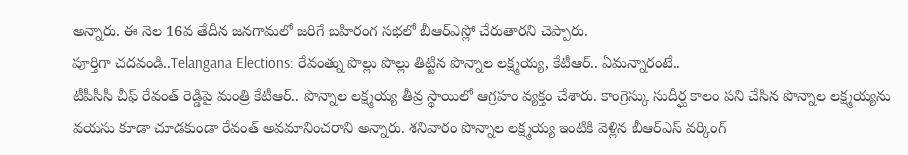అన్నారు. ఈ నెల 16వ తేదీన జనగామలో జరిగే బహిరంగ సభలో బీఆర్ఎస్లో చేరుతారని చెప్పారు.
పూర్తిగా చదవండి..Telangana Elections: రేవంత్ను పొల్లు పొల్లు తిట్టిన పొన్నాల లక్ష్మయ్య, కేటీఆర్.. ఏమన్నారంటే..
టీపీసీసీ చీఫ్ రేవంత్ రెడ్డిపై మంత్రి కేటీఆర్.. పొన్నాల లక్ష్మయ్య తీవ్ర స్థాయిలో ఆగ్రహం వ్యక్తం చేశారు. కాంగ్రెస్కు సుదీర్ఘ కాలం పని చేసిన పొన్నాల లక్ష్మయ్యను వయసు కూడా చూడకుండా రేవంత్ అవమానించరాని అన్నారు. శనివారం పొన్నాల లక్ష్మయ్య ఇంటికి వెళ్లిన బీఆర్ఎస్ వర్కింగ్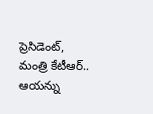ప్రెసిడెంట్, మంత్రి కేటీఆర్.. ఆయన్ను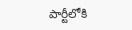పార్టీలోకి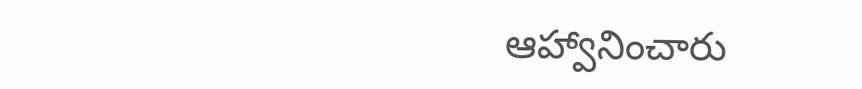ఆహ్వానించారు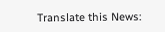Translate this News: